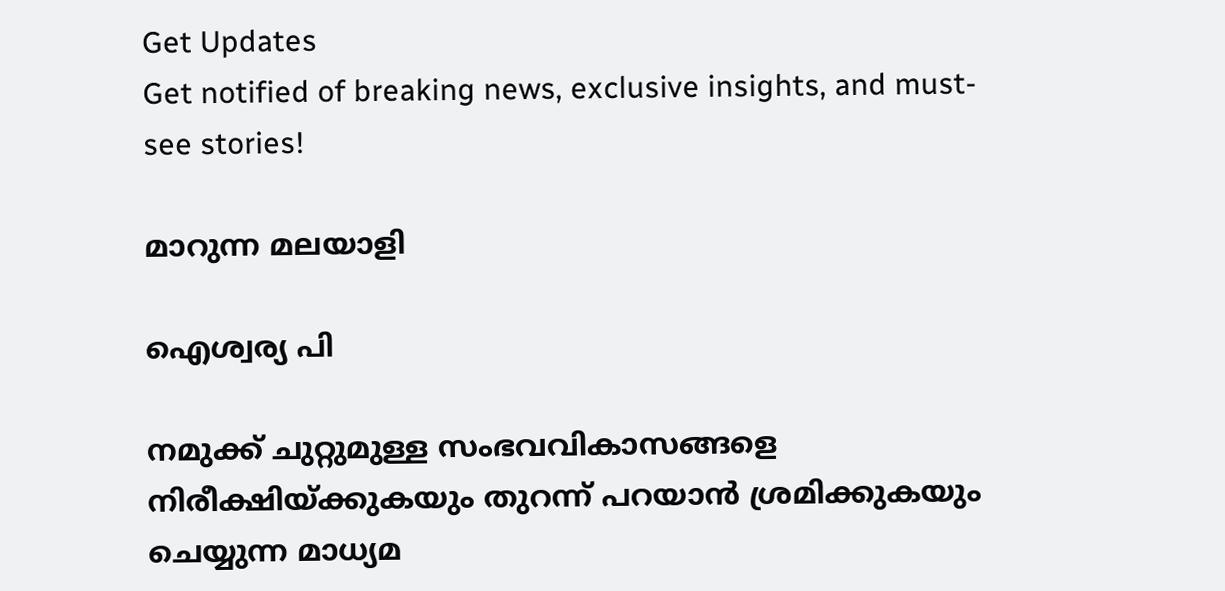Get Updates
Get notified of breaking news, exclusive insights, and must-see stories!

മാറുന്ന മലയാളി

ഐശ്വര്യ പി

നമുക്ക് ചുറ്റുമുള്ള സംഭവവികാസങ്ങളെ നിരീക്ഷിയ്ക്കുകയും തുറന്ന് പറയാന്‍ ശ്രമിക്കുകയും ചെയ്യുന്ന മാധ്യമ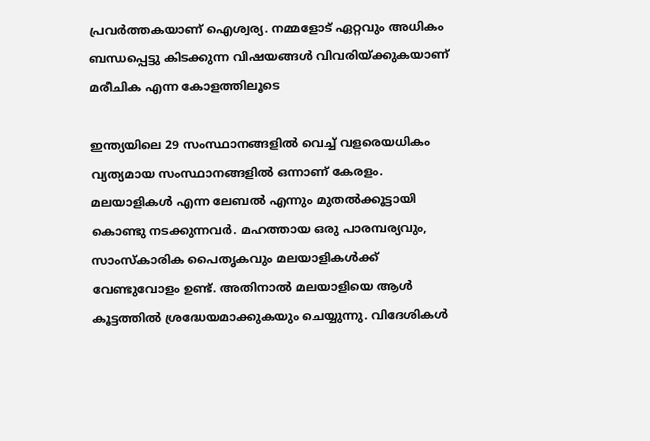പ്രവര്‍ത്തകയാണ് ഐശ്വര്യ. നമ്മളോട് ഏറ്റവും അധികം ബന്ധപ്പെട്ടു കിടക്കുന്ന വിഷയങ്ങള്‍ വിവരിയ്ക്കുകയാണ് മരീചിക എന്ന കോളത്തിലൂടെ

ഇന്ത്യയിലെ 29 സംസ്ഥാനങ്ങളില്‍ വെച്ച് വളരെയധികം വ്യത്യമായ സംസ്ഥാനങ്ങളില്‍ ഒന്നാണ് കേരളം. മലയാളികള്‍ എന്ന ലേബല്‍ എന്നും മുതല്‍ക്കൂട്ടായി കൊണ്ടു നടക്കുന്നവര്‍. മഹത്തായ ഒരു പാരമ്പര്യവും, സാംസ്‌കാരിക പൈതൃകവും മലയാളികള്‍ക്ക് വേണ്ടുവോളം ഉണ്ട്. അതിനാല്‍ മലയാളിയെ ആള്‍ കൂട്ടത്തില്‍ ശ്രദ്ധേയമാക്കുകയും ചെയ്യുന്നു. വിദേശികള്‍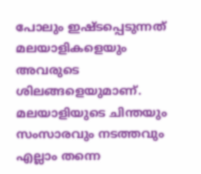പോലും ഇഷ്ടപ്പെടുന്നത് മലയാളികളെയും അവരുടെ ശിലങ്ങളെയുമാണ്. മലയാളിയുടെ ചിന്തയും സംസാരവും നടത്തവും എല്ലാം തന്നെ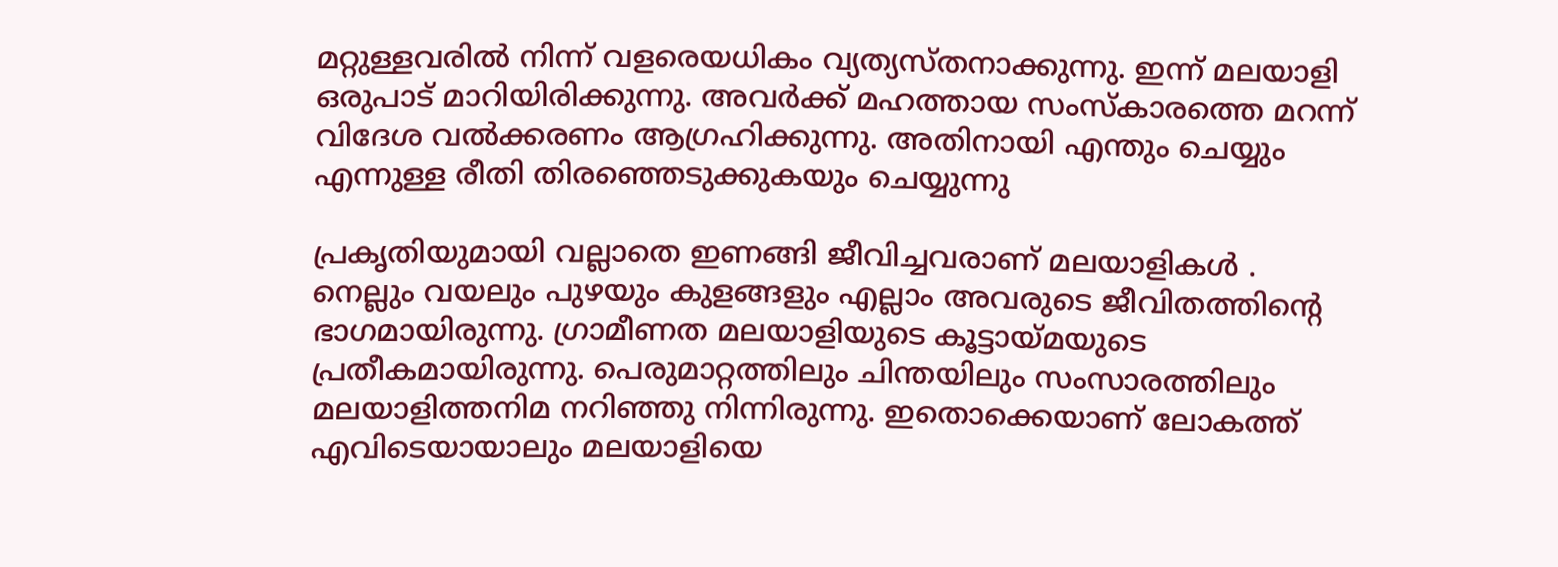മറ്റുള്ളവരില്‍ നിന്ന് വളരെയധികം വ്യത്യസ്തനാക്കുന്നു. ഇന്ന് മലയാളി ഒരുപാട് മാറിയിരിക്കുന്നു. അവര്‍ക്ക് മഹത്തായ സംസ്‌കാരത്തെ മറന്ന് വിദേശ വല്‍ക്കരണം ആഗ്രഹിക്കുന്നു. അതിനായി എന്തും ചെയ്യും എന്നുള്ള രീതി തിരഞ്ഞെടുക്കുകയും ചെയ്യുന്നു

പ്രകൃതിയുമായി വല്ലാതെ ഇണങ്ങി ജീവിച്ചവരാണ് മലയാളികള്‍ . നെല്ലും വയലും പുഴയും കുളങ്ങളും എല്ലാം അവരുടെ ജീവിതത്തിന്റെ ഭാഗമായിരുന്നു. ഗ്രാമീണത മലയാളിയുടെ കൂട്ടായ്മയുടെ പ്രതീകമായിരുന്നു. പെരുമാറ്റത്തിലും ചിന്തയിലും സംസാരത്തിലും മലയാളിത്തനിമ നറിഞ്ഞു നിന്നിരുന്നു. ഇതൊക്കെയാണ് ലോകത്ത് എവിടെയായാലും മലയാളിയെ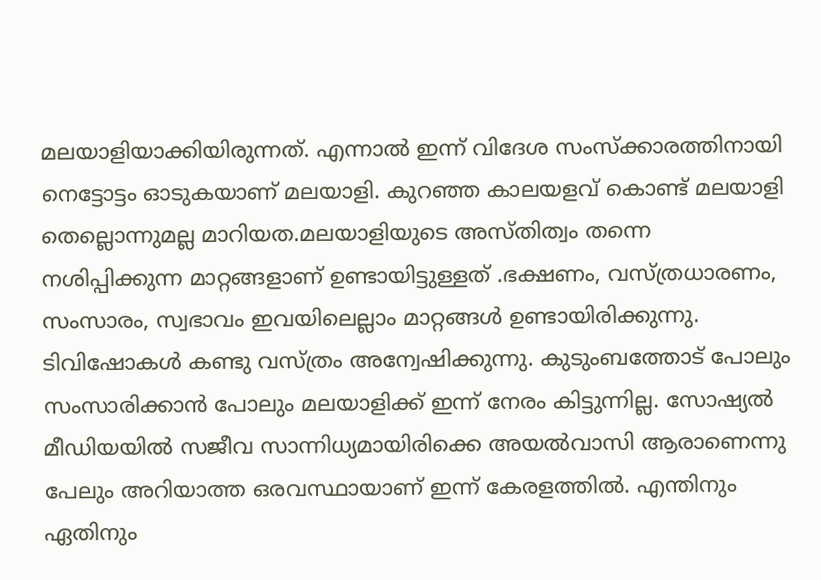മലയാളിയാക്കിയിരുന്നത്. എന്നാല്‍ ഇന്ന് വിദേശ സംസ്‌ക്കാരത്തിനായി നെട്ടോട്ടം ഓടുകയാണ് മലയാളി. കുറഞ്ഞ കാലയളവ് കൊണ്ട് മലയാളി തെല്ലൊന്നുമല്ല മാറിയത.മലയാളിയുടെ അസ്തിത്വം തന്നെ നശിപ്പിക്കുന്ന മാറ്റങ്ങളാണ് ഉണ്ടായിട്ടുള്ളത് .ഭക്ഷണം, വസ്ത്രധാരണം, സംസാരം, സ്വഭാവം ഇവയിലെല്ലാം മാറ്റങ്ങള്‍ ഉണ്ടായിരിക്കുന്നു. ടിവിഷോകള്‍ കണ്ടു വസ്ത്രം അന്വേഷിക്കുന്നു. കുടുംബത്തോട് പോലും സംസാരിക്കാന്‍ പോലും മലയാളിക്ക് ഇന്ന് നേരം കിട്ടുന്നില്ല. സോഷ്യല്‍ മീഡിയയില്‍ സജീവ സാന്നിധ്യമായിരിക്കെ അയല്‍വാസി ആരാണെന്നു പേലും അറിയാത്ത ഒരവസ്ഥായാണ് ഇന്ന് കേരളത്തില്‍. എന്തിനും ഏതിനും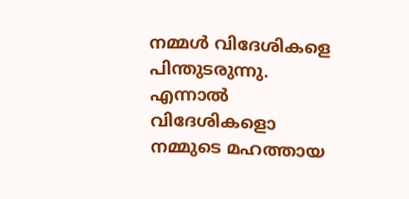നമ്മള്‍ വിദേശികളെ പിന്തുടരുന്നു. എന്നാല്‍ വിദേശികളൊ നമ്മുടെ മഹത്തായ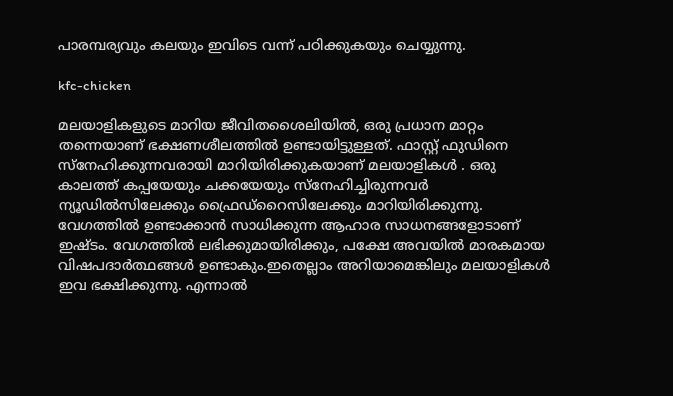പാരമ്പര്യവും കലയും ഇവിടെ വന്ന് പഠിക്കുകയും ചെയ്യുന്നു.

kfc-chicken

മലയാളികളുടെ മാറിയ ജീവിതശൈലിയില്‍, ഒരു പ്രധാന മാറ്റം തന്നെയാണ് ഭക്ഷണശീലത്തില്‍ ഉണ്ടായിട്ടുള്ളത്. ഫാസ്റ്റ് ഫുഡിനെ സ്‌നേഹിക്കുന്നവരായി മാറിയിരിക്കുകയാണ് മലയാളികള്‍ . ഒരു കാലത്ത് കപ്പയേയും ചക്കയേയും സ്‌നേഹിച്ചിരുന്നവര്‍ ന്യൂഡില്‍സിലേക്കും ഫ്രൈഡ്‌റൈസിലേക്കും മാറിയിരിക്കുന്നു. വേഗത്തില്‍ ഉണ്ടാക്കാന്‍ സാധിക്കുന്ന ആഹാര സാധനങ്ങളോടാണ് ഇഷ്ടം. വേഗത്തില്‍ ലഭിക്കുമായിരിക്കും, പക്ഷേ അവയില്‍ മാരകമായ വിഷപദാര്‍ത്ഥങ്ങള്‍ ഉണ്ടാകും.ഇതെല്ലാം അറിയാമെങ്കിലും മലയാളികള്‍ ഇവ ഭക്ഷിക്കുന്നു. എന്നാല്‍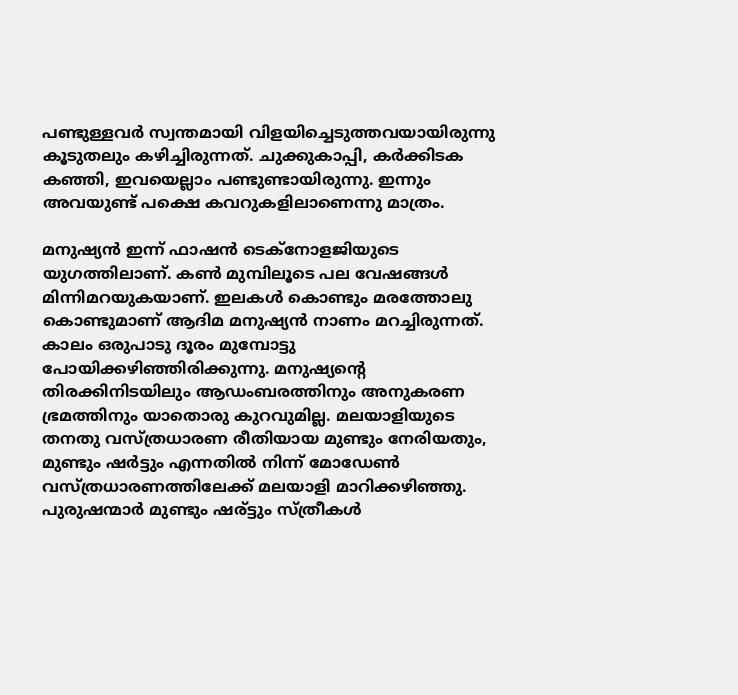പണ്ടുള്ളവര്‍ സ്വന്തമായി വിളയിച്ചെടുത്തവയായിരുന്നു കൂടുതലും കഴിച്ചിരുന്നത്. ചുക്കുകാപ്പി, കര്‍ക്കിടക കഞ്ഞി, ഇവയെല്ലാം പണ്ടുണ്ടായിരുന്നു. ഇന്നും അവയുണ്ട് പക്ഷെ കവറുകളിലാണെന്നു മാത്രം.

മനുഷ്യന്‍ ഇന്ന് ഫാഷന്‍ ടെക്‌നോളജിയുടെ യുഗത്തിലാണ്. കണ്‍ മുമ്പിലൂടെ പല വേഷങ്ങള്‍ മിന്നിമറയുകയാണ്. ഇലകള്‍ കൊണ്ടും മരത്തോലു കൊണ്ടുമാണ് ആദിമ മനുഷ്യന്‍ നാണം മറച്ചിരുന്നത്. കാലം ഒരുപാടു ദൂരം മുമ്പോട്ടു പോയിക്കഴിഞ്ഞിരിക്കുന്നു. മനുഷ്യന്റെ തിരക്കിനിടയിലും ആഡംബരത്തിനും അനുകരണ ഭ്രമത്തിനും യാതൊരു കുറവുമില്ല. മലയാളിയുടെ തനതു വസ്ത്രധാരണ രീതിയായ മുണ്ടും നേരിയതും, മുണ്ടും ഷര്‍ട്ടും എന്നതില്‍ നിന്ന് മോഡേണ്‍ വസ്ത്രധാരണത്തിലേക്ക് മലയാളി മാറിക്കഴിഞ്ഞു. പുരുഷന്മാര്‍ മുണ്ടും ഷര്ട്ടും സ്ത്രീകള്‍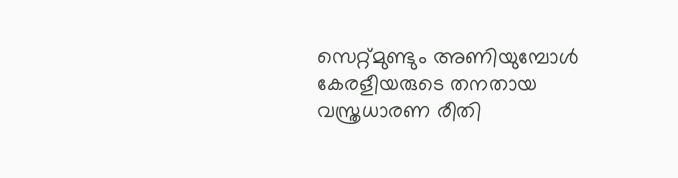സെറ്റ്മുണ്ടും അണിയുമ്പോള്‍ കേരളീയരുടെ തനതായ വസ്ത്രധാരണ രീതി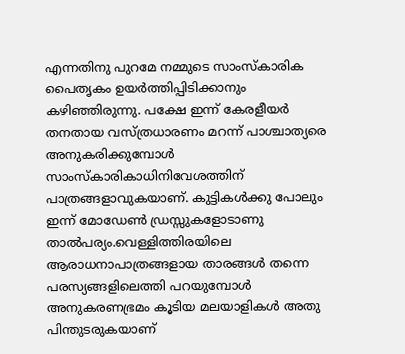എന്നതിനു പുറമേ നമ്മുടെ സാംസ്‌കാരിക പൈതൃകം ഉയര്‍ത്തിപ്പിടിക്കാനും കഴിഞ്ഞിരുന്നു. പക്ഷേ ഇന്ന് കേരളീയര്‍ തനതായ വസ്ത്രധാരണം മറന്ന് പാശ്ചാത്യരെ അനുകരിക്കുമ്പോള്‍ സാംസ്‌കാരികാധിനിവേശത്തിന് പാത്രങ്ങളാവുകയാണ്. കുട്ടികള്‍ക്കു പോലും ഇന്ന് മോഡേണ്‍ ഡ്രസ്സുകളോടാണു താല്‍പര്യം.വെള്ളിത്തിരയിലെ ആരാധനാപാത്രങ്ങളായ താരങ്ങള്‍ തന്നെ പരസ്യങ്ങളിലെത്തി പറയുമ്പോള്‍ അനുകരണഭ്രമം കൂടിയ മലയാളികള്‍ അതു പിന്തുടരുകയാണ്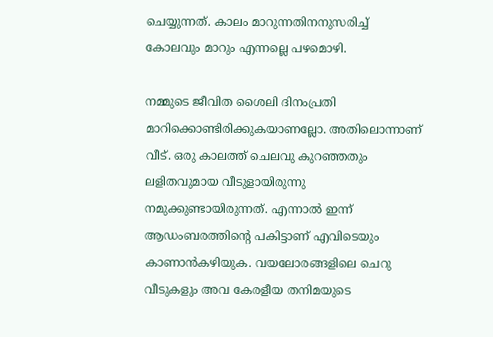ചെയ്യുന്നത്. കാലം മാറുന്നതിനനുസരിച്ച് കോലവും മാറും എന്നല്ലെ പഴമൊഴി.

നമ്മുടെ ജീവിത ശൈലി ദിനംപ്രതി മാറിക്കൊണ്ടിരിക്കുകയാണല്ലോ. അതിലൊന്നാണ് വീട്. ഒരു കാലത്ത് ചെലവു കുറഞ്ഞതും ലളിതവുമായ വീടുളായിരുന്നു നമുക്കുണ്ടായിരുന്നത്. എന്നാല്‍ ഇന്ന് ആഡംബരത്തിന്റെ പകിട്ടാണ് എവിടെയും കാണാന്‍കഴിയുക. വയലോരങ്ങളിലെ ചെറു വീടുകളും അവ കേരളീയ തനിമയുടെ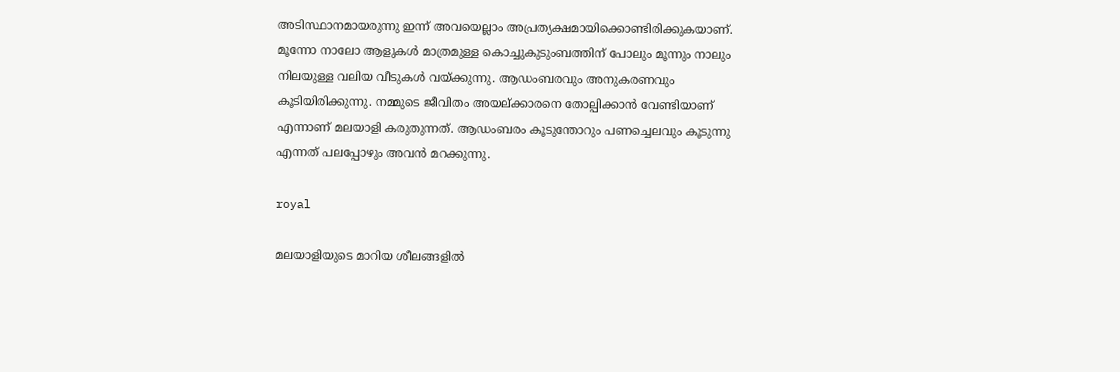അടിസ്ഥാനമായരുന്നു ഇന്ന് അവയെല്ലാം അപ്രത്യക്ഷമായിക്കൊണ്ടിരിക്കുകയാണ്. മൂന്നോ നാലോ ആളുകള്‍ മാത്രമുള്ള കൊച്ചുകുടുംബത്തിന് പോലും മൂന്നും നാലും നിലയുള്ള വലിയ വീടുകള്‍ വയ്ക്കുന്നു. ആഡംബരവും അനുകരണവും കൂടിയിരിക്കുന്നു. നമ്മുടെ ജീവിതം അയല്ക്കാരനെ തോല്പിക്കാന്‍ വേണ്ടിയാണ് എന്നാണ് മലയാളി കരുതുന്നത്. ആഡംബരം കൂടുന്തോറും പണച്ചെലവും കൂടുന്നു എന്നത് പലപ്പോഴും അവന്‍ മറക്കുന്നു.

royal

മലയാളിയുടെ മാറിയ ശീലങ്ങളില്‍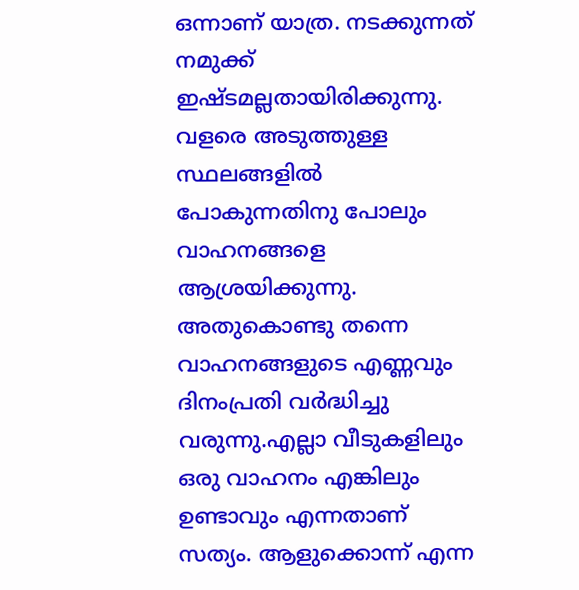ഒന്നാണ് യാത്ര. നടക്കുന്നത് നമുക്ക് ഇഷ്ടമല്ലതായിരിക്കുന്നു. വളരെ അടുത്തുള്ള സ്ഥലങ്ങളില്‍ പോകുന്നതിനു പോലും വാഹനങ്ങളെ ആശ്രയിക്കുന്നു. അതുകൊണ്ടു തന്നെ വാഹനങ്ങളുടെ എണ്ണവും ദിനംപ്രതി വര്‍ദ്ധിച്ചു വരുന്നു.എല്ലാ വീടുകളിലും ഒരു വാഹനം എങ്കിലും ഉണ്ടാവും എന്നതാണ് സത്യം. ആളുക്കൊന്ന് എന്ന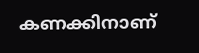കണക്കിനാണ്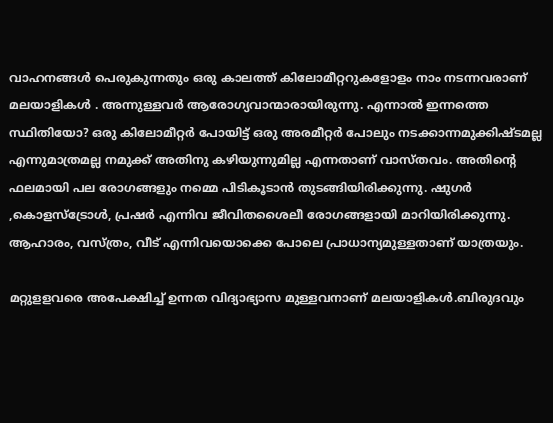വാഹനങ്ങള്‍ പെരുകുന്നതും ഒരു കാലത്ത് കിലോമീറ്ററുകളോളം നാം നടന്നവരാണ് മലയാളികള്‍ . അന്നുള്ളവര്‍ ആരോഗ്യവാന്മാരായിരുന്നു. എന്നാല്‍ ഇന്നത്തെ സ്ഥിതിയോ? ഒരു കിലോമീറ്റര്‍ പോയിട്ട് ഒരു അരമീറ്റര്‍ പോലും നടക്കാന്നമുക്കിഷ്ടമല്ല എന്നുമാത്രമല്ല നമുക്ക് അതിനു കഴിയുന്നുമില്ല എന്നതാണ് വാസ്തവം. അതിന്റെ ഫലമായി പല രോഗങ്ങളും നമ്മെ പിടികൂടാന്‍ തുടങ്ങിയിരിക്കുന്നു. ഷുഗര്‍ ,കൊളസ്‌ട്രോള്‍, പ്രഷര്‍ എന്നിവ ജീവിതശൈലീ രോഗങ്ങളായി മാറിയിരിക്കുന്നു. ആഹാരം, വസ്ത്രം, വീട് എന്നിവയൊക്കെ പോലെ പ്രാധാന്യമുള്ളതാണ് യാത്രയും.

മറ്റുളളവരെ അപേക്ഷിച്ച് ഉന്നത വിദ്യാഭ്യാസ മുള്ളവനാണ് മലയാളികള്‍.ബിരുദവും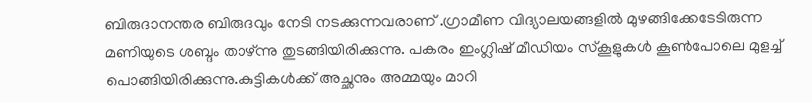ബിരുദാനന്തര ബിരുദവും നേടി നടക്കുന്നവരാണ് .ഗ്രാമീണ വിദ്യാലയങ്ങളില്‍ മുഴങ്ങിക്കേടേടിരുന്ന മണിയുടെ ശബ്ദം താഴ്ന്നു തുടങ്ങിയിരിക്കുന്നു. പകരം ഇംഗ്ലിഷ് മീഡിയം സ്‌കൂളുകള്‍ കൂണ്‍പോലെ മുളച്ച് പൊങ്ങിയിരിക്കുന്നു.കുട്ടികള്‍ക്ക് അച്ഛനും അമ്മയും മാറി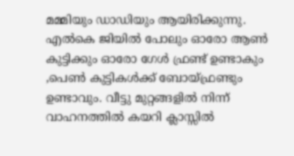മമ്മിയും ഡാഡിയും ആയിരിക്കുന്നു. എല്‍കെ ജിയില്‍ പോലും ഓരോ ആണ്‍ കുട്ടിക്കും ഓരോ ഗേള്‍ ഫ്രണ്ട് ഉണ്ടാകും ,പെണ്‍ കുട്ടികള്‍ക്ക് ബോയ്ഫ്രണ്ടും ഉണ്ടാവും. വീട്ടു മുറ്റങ്ങളില്‍ നിന്ന് വാഹനത്തില്‍ കയറി ക്ലാസ്സില്‍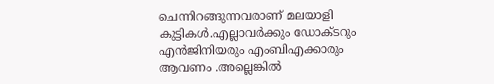ചെന്നിറങ്ങുന്നവരാണ് മലയാളി കുട്ടികള്‍.എല്ലാവര്‍ക്കും ഡോക്ടറും എന്‍ജിനിയരും എംബിഎക്കാരും ആവണം .അല്ലെങ്കില്‍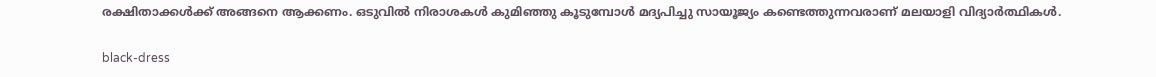രക്ഷിതാക്കള്‍ക്ക് അങ്ങനെ ആക്കണം. ഒടുവില്‍ നിരാശകള്‍ കുമിഞ്ഞു കൂടുമ്പോള്‍ മദ്യപിച്ചു സായൂജ്യം കണ്ടെത്തുന്നവരാണ് മലയാളി വിദ്യാര്‍ത്ഥികള്‍.

black-dress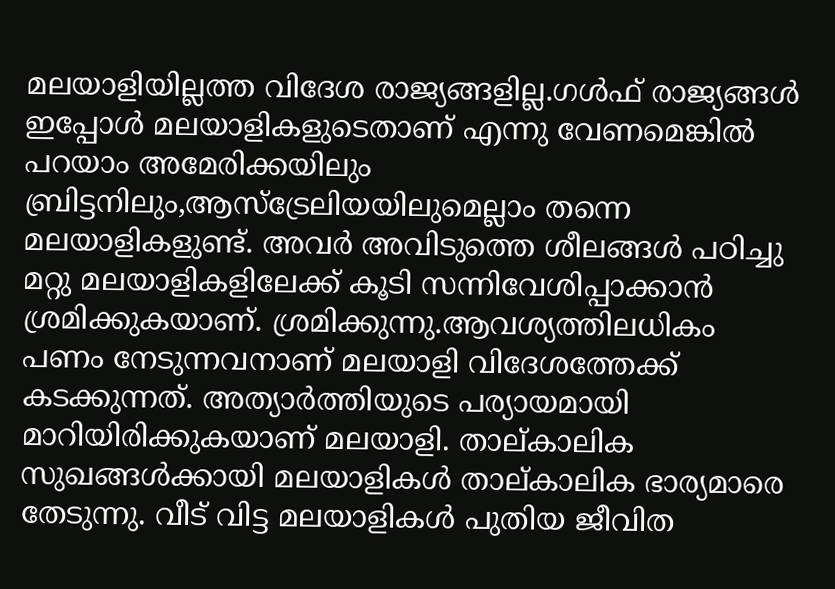മലയാളിയില്ലത്ത വിദേശ രാജ്യങ്ങളില്ല.ഗള്‍ഫ് രാജ്യങ്ങള്‍ ഇപ്പോള്‍ മലയാളികളുടെതാണ് എന്നു വേണമെങ്കില്‍ പറയാം അമേരിക്കയിലും ബ്രിട്ടനിലും,ആസ്‌ട്രേലിയയിലുമെല്ലാം തന്നെ മലയാളികളുണ്ട്. അവര്‍ അവിടുത്തെ ശീലങ്ങള്‍ പഠിച്ചു മറ്റു മലയാളികളിലേക്ക് കൂടി സന്നിവേശിപ്പാക്കാന്‍ ശ്രമിക്കുകയാണ്. ശ്രമിക്കുന്നു.ആവശ്യത്തിലധികം പണം നേടുന്നവനാണ് മലയാളി വിദേശത്തേക്ക് കടക്കുന്നത്. അത്യാര്‍ത്തിയുടെ പര്യായമായി മാറിയിരിക്കുകയാണ് മലയാളി. താല്കാലിക സുഖങ്ങള്‍ക്കായി മലയാളികള്‍ താല്കാലിക ഭാര്യമാരെ തേടുന്നു. വീട് വിട്ട മലയാളികള്‍ പുതിയ ജീവിത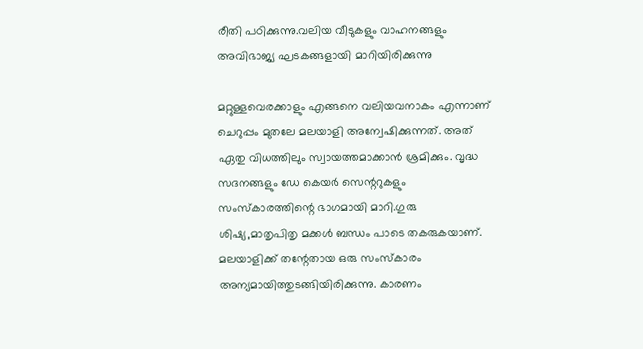രീതി പഠിക്കുന്നു.വലിയ വീടുകളും വാഹനങ്ങളും അവിഭാജ്യ ഘടകങ്ങളായി മാറിയിരിക്കുന്നു

മറ്റുള്ളവെരക്കാളും എങ്ങനെ വലിയവനാകം എന്നാണ് ചെറുപ്പം മുതലേ മലയാളി അന്വേഷിക്കുന്നത്. അത് ഏതു വിധത്തിലും സ്വായത്തമാക്കാന്‍ ശ്രമിക്കും. വൃദ്ധ സദനങ്ങളും ഡേ കെയര്‍ സെന്ററുകളും സംസ്‌കാരത്തിന്റെ ഭാഗമായി മാറി.ഗുരു ശിഷ്യ,മാതൃപിതൃ മക്കള്‍ ബന്ധം പാടെ തകരുകയാണ്. മലയാളിക്ക് തന്റേതായ ഒരു സംസ്‌കാരം അന്യമായിത്തുടങ്ങിയിരിക്കുന്നു. കാരണം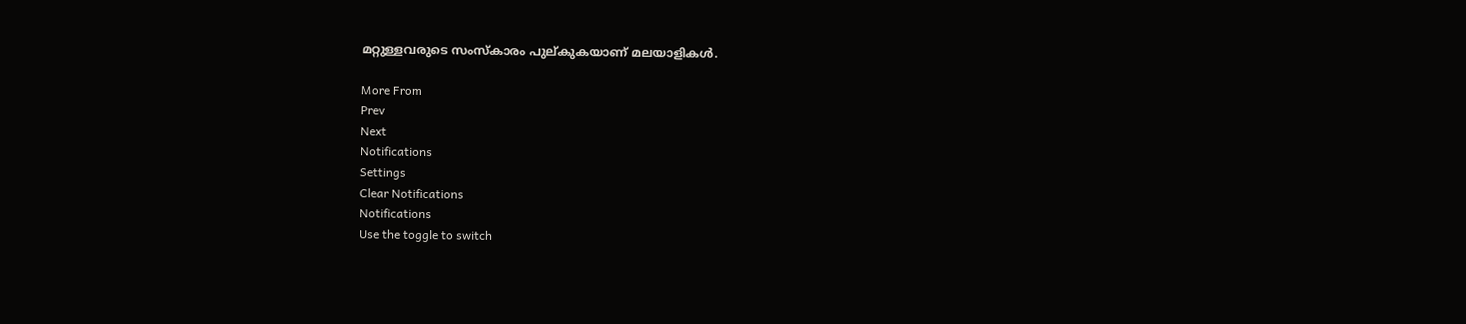മറ്റുള്ളവരുടെ സംസ്‌കാരം പുല്കുകയാണ് മലയാളികള്‍.

More From
Prev
Next
Notifications
Settings
Clear Notifications
Notifications
Use the toggle to switch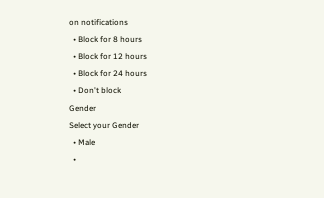on notifications
  • Block for 8 hours
  • Block for 12 hours
  • Block for 24 hours
  • Don't block
Gender
Select your Gender
  • Male
  •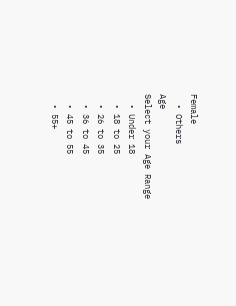Female
  • Others
Age
Select your Age Range
  • Under 18
  • 18 to 25
  • 26 to 35
  • 36 to 45
  • 45 to 55
  • 55+